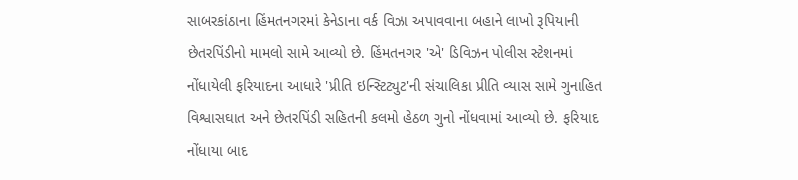સાબરકાંઠાના હિંમતનગરમાં કેનેડાના વર્ક વિઝા અપાવવાના બહાને લાખો રૂપિયાની છેતરપિંડીનો મામલો સામે આવ્યો છે. હિંમતનગર 'એ' ડિવિઝન પોલીસ સ્ટેશનમાં નોંધાયેલી ફરિયાદના આધારે 'પ્રીતિ ઇન્સ્ટિટ્યુટ'ની સંચાલિકા પ્રીતિ વ્યાસ સામે ગુનાહિત વિશ્વાસઘાત અને છેતરપિંડી સહિતની કલમો હેઠળ ગુનો નોંધવામાં આવ્યો છે. ફરિયાદ નોંધાયા બાદ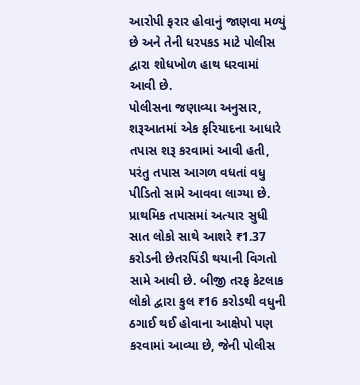આરોપી ફરાર હોવાનું જાણવા મળ્યું છે અને તેની ધરપકડ માટે પોલીસ દ્વારા શોધખોળ હાથ ધરવામાં આવી છે.
પોલીસના જણાવ્યા અનુસાર, શરૂઆતમાં એક ફરિયાદના આધારે તપાસ શરૂ કરવામાં આવી હતી, પરંતુ તપાસ આગળ વધતાં વધુ પીડિતો સામે આવવા લાગ્યા છે. પ્રાથમિક તપાસમાં અત્યાર સુધી સાત લોકો સાથે આશરે ₹1.37 કરોડની છેતરપિંડી થયાની વિગતો સામે આવી છે. બીજી તરફ કેટલાક લોકો દ્વારા કુલ ₹16 કરોડથી વધુની ઠગાઈ થઈ હોવાના આક્ષેપો પણ કરવામાં આવ્યા છે, જેની પોલીસ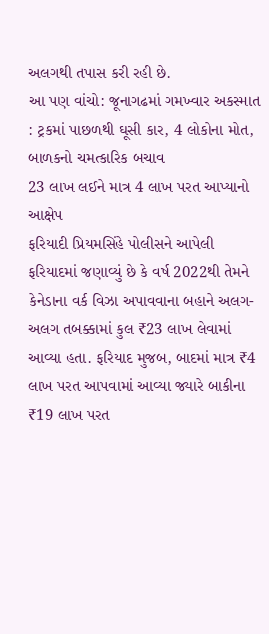અલગથી તપાસ કરી રહી છે.
આ પણ વાંચો: જૂનાગઢમાં ગમખ્વાર અકસ્માત : ટ્રકમાં પાછળથી ઘૂસી કાર, 4 લોકોના મોત, બાળકનો ચમત્કારિક બચાવ
23 લાખ લઈને માત્ર 4 લાખ પરત આપ્યાનો આક્ષેપ
ફરિયાદી પ્રિયમસિંહે પોલીસને આપેલી ફરિયાદમાં જણાવ્યું છે કે વર્ષ 2022થી તેમને કેનેડાના વર્ક વિઝા અપાવવાના બહાને અલગ-અલગ તબક્કામાં કુલ ₹23 લાખ લેવામાં આવ્યા હતા. ફરિયાદ મુજબ, બાદમાં માત્ર ₹4 લાખ પરત આપવામાં આવ્યા જ્યારે બાકીના ₹19 લાખ પરત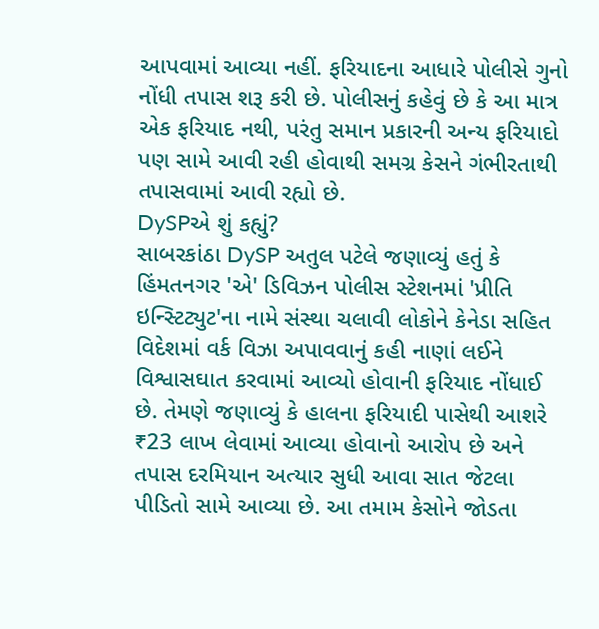આપવામાં આવ્યા નહીં. ફરિયાદના આધારે પોલીસે ગુનો નોંધી તપાસ શરૂ કરી છે. પોલીસનું કહેવું છે કે આ માત્ર એક ફરિયાદ નથી, પરંતુ સમાન પ્રકારની અન્ય ફરિયાદો પણ સામે આવી રહી હોવાથી સમગ્ર કેસને ગંભીરતાથી તપાસવામાં આવી રહ્યો છે.
DySPએ શું કહ્યું?
સાબરકાંઠા DySP અતુલ પટેલે જણાવ્યું હતું કે હિંમતનગર 'એ' ડિવિઝન પોલીસ સ્ટેશનમાં 'પ્રીતિ ઇન્સ્ટિટ્યુટ'ના નામે સંસ્થા ચલાવી લોકોને કેનેડા સહિત વિદેશમાં વર્ક વિઝા અપાવવાનું કહી નાણાં લઈને વિશ્વાસઘાત કરવામાં આવ્યો હોવાની ફરિયાદ નોંધાઈ છે. તેમણે જણાવ્યું કે હાલના ફરિયાદી પાસેથી આશરે ₹23 લાખ લેવામાં આવ્યા હોવાનો આરોપ છે અને તપાસ દરમિયાન અત્યાર સુધી આવા સાત જેટલા પીડિતો સામે આવ્યા છે. આ તમામ કેસોને જોડતા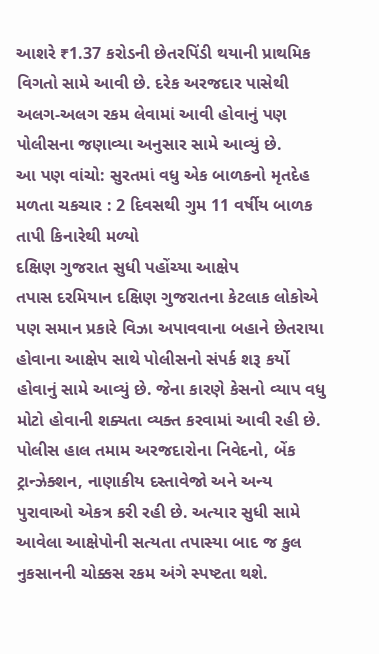આશરે ₹1.37 કરોડની છેતરપિંડી થયાની પ્રાથમિક વિગતો સામે આવી છે. દરેક અરજદાર પાસેથી અલગ-અલગ રકમ લેવામાં આવી હોવાનું પણ પોલીસના જણાવ્યા અનુસાર સામે આવ્યું છે.
આ પણ વાંચો: સુરતમાં વધુ એક બાળકનો મૃતદેહ મળતા ચકચાર : 2 દિવસથી ગુમ 11 વર્ષીય બાળક તાપી કિનારેથી મળ્યો
દક્ષિણ ગુજરાત સુધી પહોંચ્યા આક્ષેપ
તપાસ દરમિયાન દક્ષિણ ગુજરાતના કેટલાક લોકોએ પણ સમાન પ્રકારે વિઝા અપાવવાના બહાને છેતરાયા હોવાના આક્ષેપ સાથે પોલીસનો સંપર્ક શરૂ કર્યો હોવાનું સામે આવ્યું છે. જેના કારણે કેસનો વ્યાપ વધુ મોટો હોવાની શક્યતા વ્યક્ત કરવામાં આવી રહી છે. પોલીસ હાલ તમામ અરજદારોના નિવેદનો, બેંક ટ્રાન્ઝેક્શન, નાણાકીય દસ્તાવેજો અને અન્ય પુરાવાઓ એકત્ર કરી રહી છે. અત્યાર સુધી સામે આવેલા આક્ષેપોની સત્યતા તપાસ્યા બાદ જ કુલ નુકસાનની ચોક્કસ રકમ અંગે સ્પષ્ટતા થશે.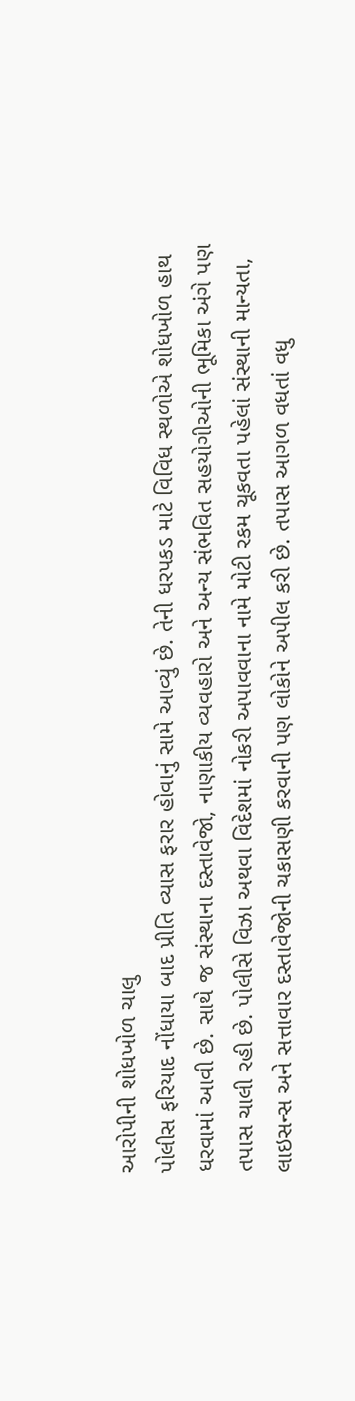આરોપીની શોધખોળ ચાલુ
પોલીસ ફરિયાદ નોંધાયા બાદ પ્રીતિ વ્યાસ ફરાર હોવાનું સામે આવ્યું છે. તેની ધરપકડ માટે વિવિધ સ્થળોએ શોધખોળ હાથ ધરવામાં આવી છે. સાથે જ સંસ્થાના દસ્તાવેજો, નાણાકીય વ્યવહારો અને અન્ય સંભવિત સહયોગીઓની ભૂમિકા અંગે પણ તપાસ ચાલી રહી છે. પોલીસે વિઝા અથવા વિદેશમાં નોકરી અપાવવાના નામે મોટી રકમ ચૂકવતા પહેલાં સંસ્થાની માન્યતા, લાઇસન્સ અને સત્તાવાર દસ્તાવેજોની ચકાસણી કરવાની પણ લોકોને અપીલ કરી છે. તપાસ આગળ વધતાં વધુ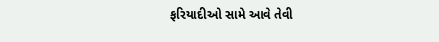ફરિયાદીઓ સામે આવે તેવી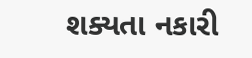શક્યતા નકારી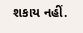શકાય નહીં.